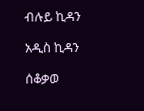ብሉይ ኪዳን

አዲስ ኪዳን

ሰቆቃወ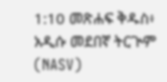1:10 መጽሐፍ ቅዱስ፥ አዲሱ መደበኛ ትርጒም (NASV)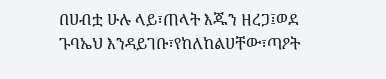በሀብቷ ሁሉ ላይ፣ጠላት እጁን ዘረጋ፤ወደ ጉባኤህ እንዳይገቡ፣የከለከልሀቸው፣ጣዖት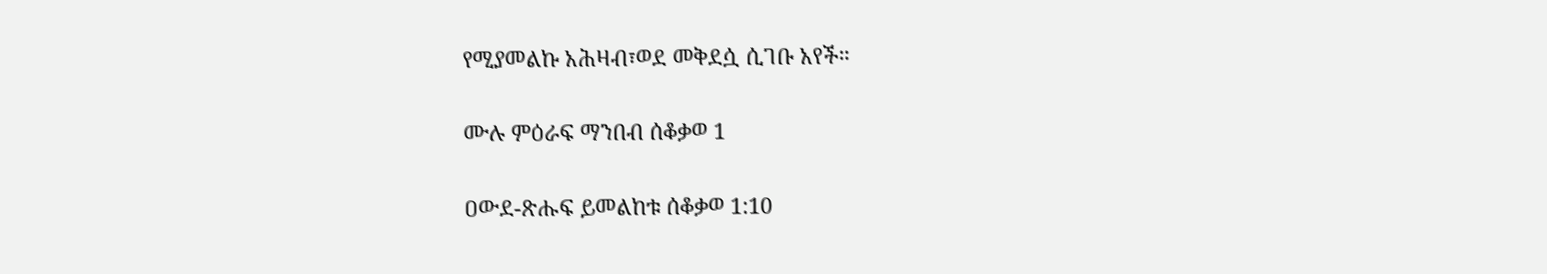የሚያመልኩ አሕዛብ፣ወደ መቅደሷ ሲገቡ አየች።

ሙሉ ምዕራፍ ማንበብ ሰቆቃወ 1

ዐውደ-ጽሑፍ ይመልከቱ ሰቆቃወ 1:10